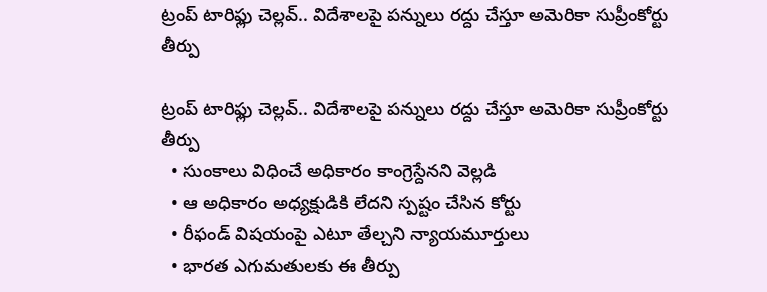ట్రంప్ టారిఫ్లు చెల్లవ్.. విదేశాలపై పన్నులు రద్దు చేస్తూ అమెరికా సుప్రీంకోర్టు తీర్పు

ట్రంప్ టారిఫ్లు చెల్లవ్.. విదేశాలపై పన్నులు రద్దు చేస్తూ అమెరికా సుప్రీంకోర్టు తీర్పు
  • సుంకాలు విధించే అధికారం కాంగ్రెస్దేనని వెల్లడి
  • ఆ అధికారం అధ్యక్షుడికి లేదని స్పష్టం చేసిన కోర్టు
  • రీఫండ్ విషయంపై ఎటూ తేల్చని న్యాయమూర్తులు
  • భారత ఎగుమతులకు ఈ తీర్పు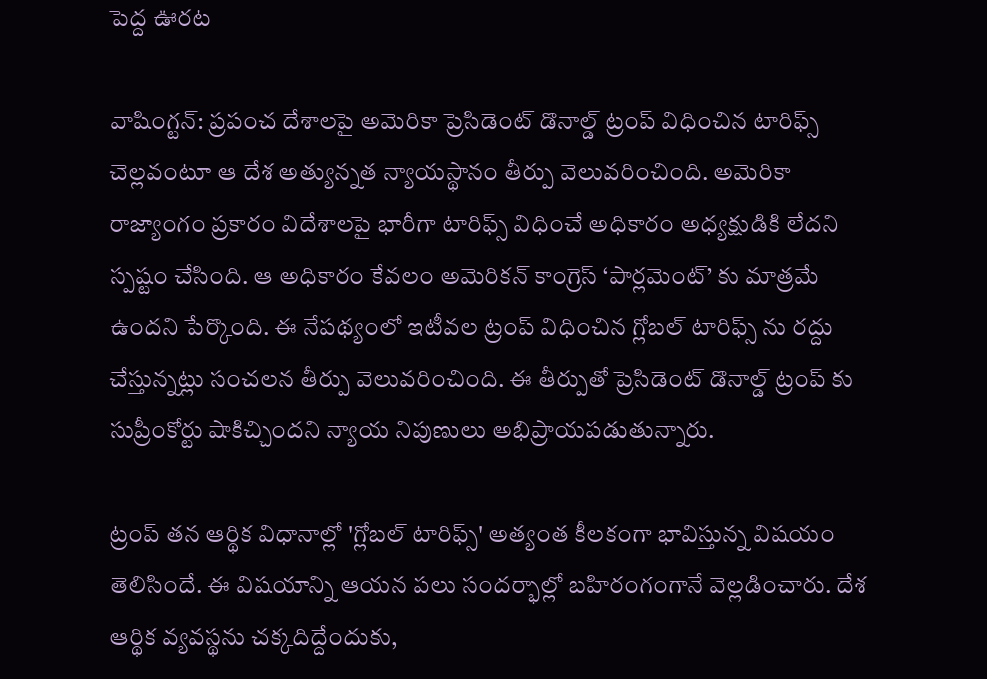పెద్ద ఊరట

వాషింగ్టన్: ప్రపంచ దేశాలపై అమెరికా ప్రెసిడెంట్ డొనాల్డ్ ట్రంప్ విధించిన టారిఫ్స్ చెల్లవంటూ ఆ దేశ అత్యున్నత న్యాయస్థానం తీర్పు వెలువరించింది. అమెరికా రాజ్యాంగం ప్రకారం విదేశాలపై భారీగా టారిఫ్స్ విధించే అధికారం అధ్యక్షుడికి లేదని స్పష్టం చేసింది. ఆ అధికారం కేవలం అమెరికన్ కాంగ్రెస్ ‘పార్లమెంట్’ కు మాత్రమే ఉందని పేర్కొంది. ఈ నేపథ్యంలో ఇటీవల ట్రంప్ విధించిన గ్లోబల్ టారిఫ్స్ ను రద్దు చేస్తున్నట్లు సంచలన తీర్పు వెలువరించింది. ఈ తీర్పుతో ప్రెసిడెంట్ డొనాల్డ్ ట్రంప్ కు సుప్రీంకోర్టు షాకిచ్చిందని న్యాయ నిపుణులు అభిప్రాయపడుతున్నారు.

ట్రంప్ తన ఆర్థిక విధానాల్లో 'గ్లోబల్ టారిఫ్స్' అత్యంత కీలకంగా భావిస్తున్న విషయం తెలిసిందే. ఈ విషయాన్ని ఆయన పలు సందర్భాల్లో బహిరంగంగానే వెల్లడించారు. దేశ ఆర్థిక వ్యవస్థను చక్కదిద్దేందుకు,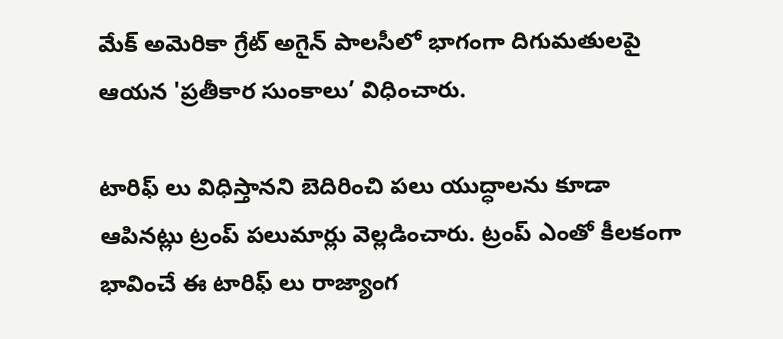మేక్ అమెరికా గ్రేట్ అగైన్ పాలసీలో భాగంగా దిగుమతులపై ఆయన 'ప్రతీకార సుంకాలు’ విధించారు.

టారిఫ్ లు విధిస్తానని బెదిరించి పలు యుద్ధాలను కూడా ఆపినట్లు ట్రంప్ పలుమార్లు వెల్లడించారు. ట్రంప్ ఎంతో కీలకంగా భావించే ఈ టారిఫ్ లు రాజ్యాంగ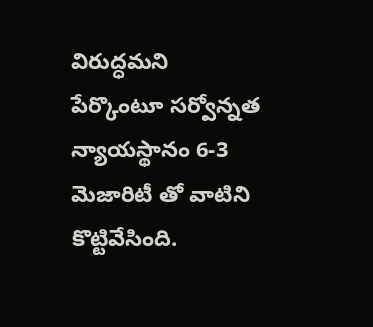విరుద్ధమని పేర్కొంటూ సర్వోన్నత న్యాయస్థానం 6-3 మెజారిటీ తో వాటిని కొట్టివేసింది.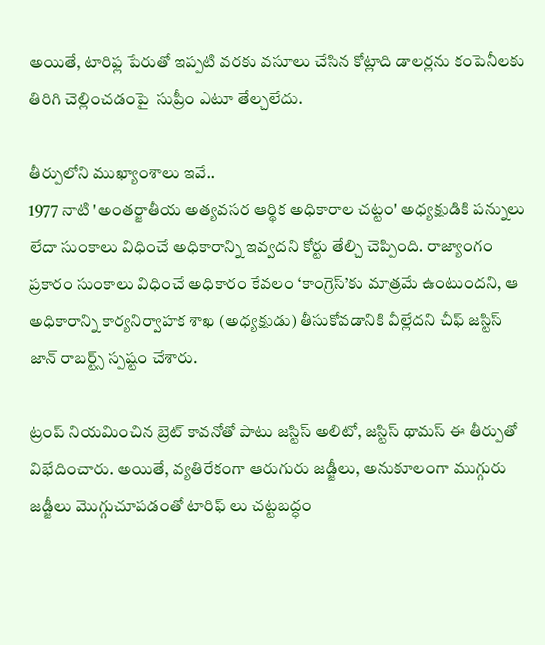అయితే, టారిఫ్ల పేరుతో ఇప్పటి వరకు వసూలు చేసిన కోట్లాది డాలర్లను కంపెనీలకు తిరిగి చెల్లించడంపై  సుప్రీం ఎటూ తేల్చలేదు.

తీర్పులోని ముఖ్యాంశాలు ఇవే..
1977 నాటి 'అంతర్జాతీయ అత్యవసర ఆర్థిక అధికారాల చట్టం' అధ్యక్షుడికి పన్నులు లేదా సుంకాలు విధించే అధికారాన్ని ఇవ్వదని కోర్టు తేల్చి చెప్పింది. రాజ్యాంగం ప్రకారం సుంకాలు విధించే అధికారం కేవలం ‘కాంగ్రెస్’కు మాత్రమే ఉంటుందని, ఆ అధికారాన్ని కార్యనిర్వాహక శాఖ (అధ్యక్షుడు) తీసుకోవడానికి వీల్లేదని చీఫ్ జస్టిస్ జాన్ రాబర్ట్స్ స్పష్టం చేశారు.

ట్రంప్ నియమించిన బ్రెట్ కావనోతో పాటు జస్టిస్ అలిటో, జస్టిస్ థామస్ ఈ తీర్పుతో విభేదించారు. అయితే, వ్యతిరేకంగా ఆరుగురు జడ్జీలు, అనుకూలంగా ముగ్గురు జడ్జీలు మొగ్గుచూపడంతో టారిఫ్ లు చట్టబద్ధం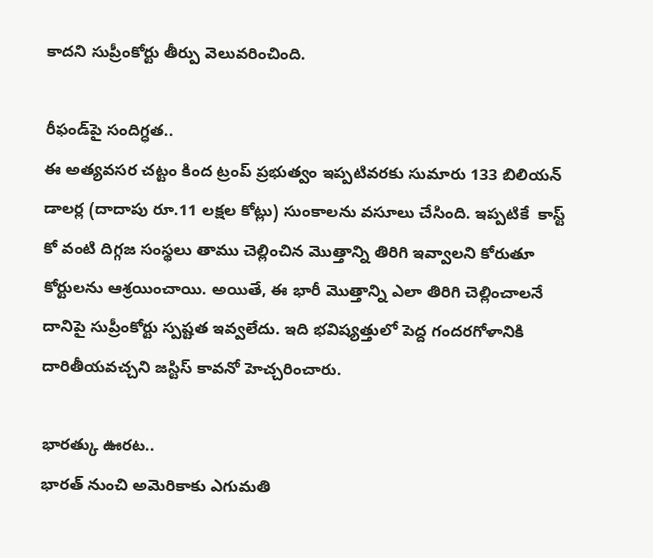కాదని సుప్రీంకోర్టు తీర్పు వెలువరించింది.

రీఫండ్‌పై సందిగ్ధత..
ఈ అత్యవసర చట్టం కింద ట్రంప్ ప్రభుత్వం ఇప్పటివరకు సుమారు 133 బిలియన్ డాలర్ల (దాదాపు రూ.11 లక్షల కోట్లు) సుంకాలను వసూలు చేసింది. ఇప్పటికే  కాస్ట్ కో వంటి దిగ్గజ సంస్థలు తాము చెల్లించిన మొత్తాన్ని తిరిగి ఇవ్వాలని కోరుతూ కోర్టులను ఆశ్రయించాయి. అయితే, ఈ భారీ మొత్తాన్ని ఎలా తిరిగి చెల్లించాలనే దానిపై సుప్రీంకోర్టు స్పష్టత ఇవ్వలేదు. ఇది భవిష్యత్తులో పెద్ద గందరగోళానికి దారితీయవచ్చని జస్టిస్ కావనో హెచ్చరించారు.

భారత్కు ఊరట..
భారత్ నుంచి అమెరికాకు ఎగుమతి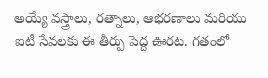అయ్యే వస్త్రాలు, రత్నాలు, ఆభరణాలు మరియు ఐటీ సేవలకు ఈ తీర్పు పెద్ద ఊరట. గతంలో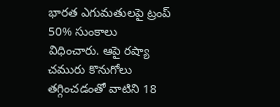భారత ఎగుమతులపై ట్రంప్  50% సుంకాలు విధించారు. ఆపై రష్యా చమురు కొనుగోలు తగ్గించడంతో వాటిని 18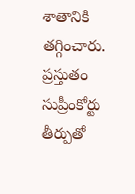శాతానికి తగ్గించారు. ప్రస్తుతం సుప్రీంకోర్టు తీర్పుతో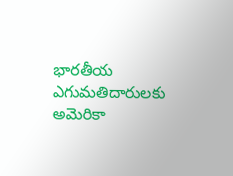భారతీయ ఎగుమతిదారులకు అమెరికా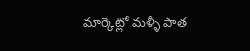మార్కెట్లో మళ్ళీ పాత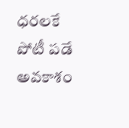ధరలకే పోటీ పడే అవకాశం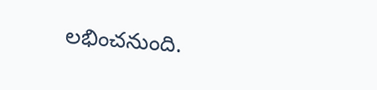లభించనుంది.